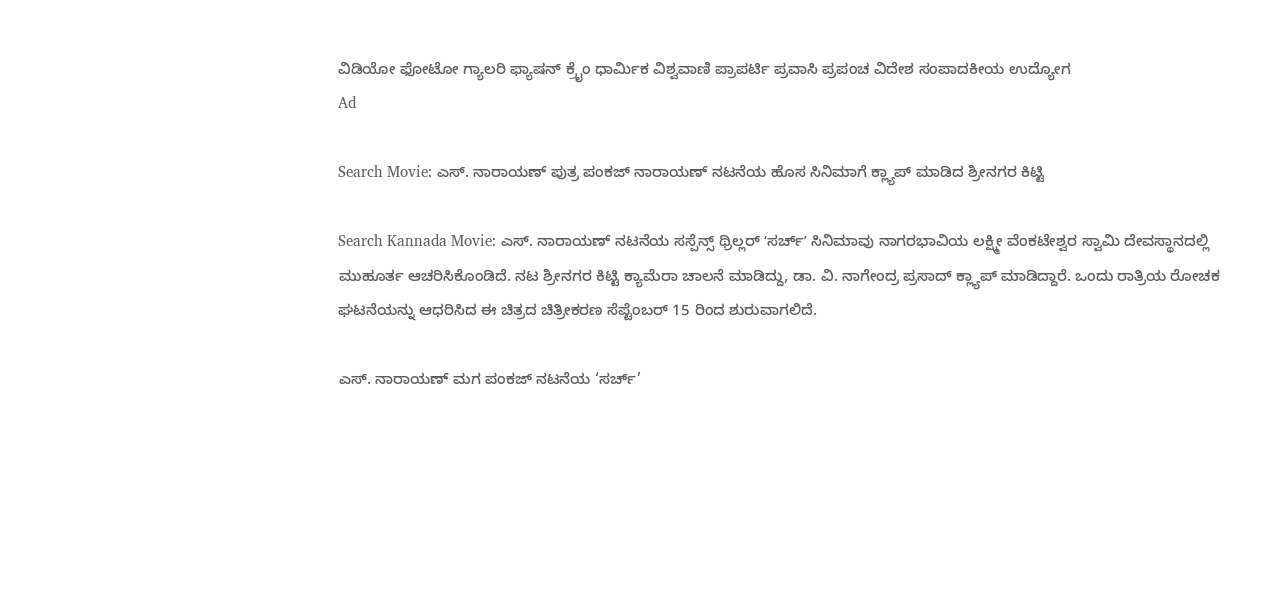ವಿಡಿಯೋ ಫೋಟೋ ಗ್ಯಾಲರಿ ಫ್ಯಾಷನ್ ಕ್ರೈಂ ಧಾರ್ಮಿಕ ವಿಶ್ವವಾಣಿ ಪ್ರಾಪರ್ಟಿ ಪ್ರವಾಸಿ ಪ್ರಪಂಚ ವಿದೇಶ ಸಂಪಾದಕೀಯ ಉದ್ಯೋಗ
Ad

Search Movie: ಎಸ್. ನಾರಾಯಣ್ ಪುತ್ರ ಪಂಕಜ್ ನಾರಾಯಣ್ ನಟನೆಯ ಹೊಸ ಸಿನಿಮಾಗೆ ಕ್ಲ್ಯಾಪ್‌ ಮಾಡಿದ ಶ್ರೀನಗರ ಕಿಟ್ಟಿ

Search Kannada Movie: ಎಸ್. ನಾರಾಯಣ್ ನಟನೆಯ ಸಸ್ಪೆನ್ಸ್ ಥ್ರಿಲ್ಲರ್ ʻಸರ್ಚ್‌ʼ ಸಿನಿಮಾವು ನಾಗರಭಾವಿಯ ಲಕ್ಷ್ಮೀ ವೆಂಕಟೇಶ್ವರ ಸ್ವಾಮಿ ದೇವಸ್ಥಾನದಲ್ಲಿ ಮುಹೂರ್ತ ಆಚರಿಸಿಕೊಂಡಿದೆ. ನಟ ಶ್ರೀನಗರ ಕಿಟ್ಟಿ ಕ್ಯಾಮೆರಾ ಚಾಲನೆ ಮಾಡಿದ್ದು, ಡಾ. ವಿ. ನಾಗೇಂದ್ರ ಪ್ರಸಾದ್ ಕ್ಲ್ಯಾಪ್ ಮಾಡಿದ್ದಾರೆ. ಒಂದು ರಾತ್ರಿಯ ರೋಚಕ ಘಟನೆಯನ್ನು ಆಧರಿಸಿದ ಈ ಚಿತ್ರದ ಚಿತ್ರೀಕರಣ ಸೆಪ್ಟೆಂಬರ್ 15 ರಿಂದ ಶುರುವಾಗಲಿದೆ.

ಎಸ್‌. ನಾರಾಯಣ್ ಮಗ ಪಂಕಜ್ ನಟನೆಯ ‘ಸರ್ಚ್’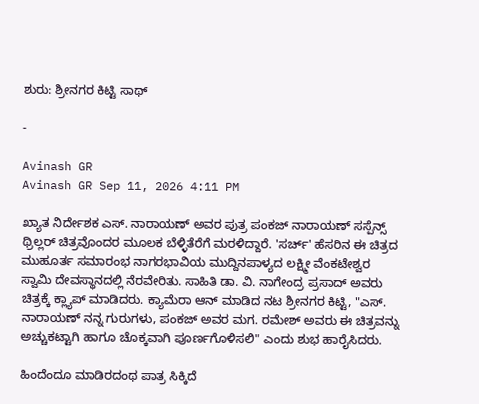ಶುರು: ಶ್ರೀನಗರ ಕಿಟ್ಟಿ ಸಾಥ್

-

Avinash GR
Avinash GR Sep 11, 2026 4:11 PM

ಖ್ಯಾತ ನಿರ್ದೇಶಕ ಎಸ್. ನಾರಾಯಣ್ ಅವರ ಪುತ್ರ ಪಂಕಜ್ ನಾರಾಯಣ್ ಸಸ್ಪೆನ್ಸ್ ಥ್ರಿಲ್ಲರ್ ಚಿತ್ರವೊಂದರ ಮೂಲಕ ಬೆಳ್ಳಿತೆರೆಗೆ ಮರಳಿದ್ದಾರೆ. 'ಸರ್ಚ್' ಹೆಸರಿನ ಈ ಚಿತ್ರದ ಮುಹೂರ್ತ ಸಮಾರಂಭ ನಾಗರಭಾವಿಯ ಮುದ್ದಿನಪಾಳ್ಯದ ಲಕ್ಷ್ಮೀ ವೆಂಕಟೇಶ್ವರ ಸ್ವಾಮಿ ದೇವಸ್ಥಾನದಲ್ಲಿ ನೆರವೇರಿತು. ಸಾಹಿತಿ ಡಾ. ವಿ. ನಾಗೇಂದ್ರ ಪ್ರಸಾದ್ ಅವರು ಚಿತ್ರಕ್ಕೆ ಕ್ಲ್ಯಾಪ್ ಮಾಡಿದರು. ಕ್ಯಾಮೆರಾ ಆನ್ ಮಾಡಿದ ನಟ ಶ್ರೀನಗರ ಕಿಟ್ಟಿ, "ಎಸ್. ನಾರಾಯಣ್ ನನ್ನ ಗುರುಗಳು, ಪಂಕಜ್ ಅವರ ಮಗ. ರಮೇಶ್ ಅವರು ಈ ಚಿತ್ರವನ್ನು ಅಚ್ಚುಕಟ್ಟಾಗಿ ಹಾಗೂ ಚೊಕ್ಕವಾಗಿ ಪೂರ್ಣಗೊಳಿಸಲಿ" ಎಂದು ಶುಭ ಹಾರೈಸಿದರು.

ಹಿಂದೆಂದೂ ಮಾಡಿರದಂಥ ಪಾತ್ರ ಸಿಕ್ಕಿದೆ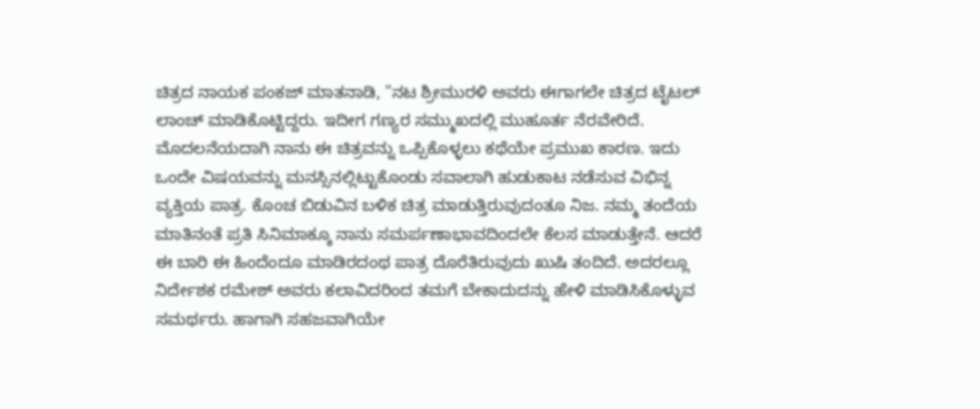ಚಿತ್ರದ ನಾಯಕ ಪಂಕಜ್ ಮಾತನಾಡಿ, "ನಟ ಶ್ರೀಮುರಳಿ ಅವರು ಈಗಾಗಲೇ ಚಿತ್ರದ ಟೈಟಲ್ ಲಾಂಚ್ ಮಾಡಿಕೊಟ್ಟಿದ್ದರು. ಇದೀಗ ಗಣ್ಯರ ಸಮ್ಮುಖದಲ್ಲಿ ಮುಹೂರ್ತ ನೆರವೇರಿದೆ. ಮೊದಲನೆಯದಾಗಿ ನಾನು ಈ ಚಿತ್ರವನ್ನು ಒಪ್ಪಿಕೊಳ್ಳಲು ಕಥೆಯೇ ಪ್ರಮುಖ ಕಾರಣ. ಇದು ಒಂದೇ ವಿಷಯವನ್ನು ಮನಸ್ಸಿನಲ್ಲಿಟ್ಟುಕೊಂಡು ಸವಾಲಾಗಿ ಹುಡುಕಾಟ ನಡೆಸುವ ವಿಭಿನ್ನ ವ್ಯಕ್ತಿಯ ಪಾತ್ರ. ಕೊಂಚ ಬಿಡುವಿನ ಬಳಿಕ ಚಿತ್ರ ಮಾಡುತ್ತಿರುವುದಂತೂ ನಿಜ. ನಮ್ಮ ತಂದೆಯ ಮಾತಿನಂತೆ ಪ್ರತಿ ಸಿನಿಮಾಕ್ಕೂ ನಾನು ಸಮರ್ಪಣಾಭಾವದಿಂದಲೇ ಕೆಲಸ ಮಾಡುತ್ತೇನೆ. ಆದರೆ ಈ ಬಾರಿ ಈ ಹಿಂದೆಂದೂ ಮಾಡಿರದಂಥ ಪಾತ್ರ ದೊರೆತಿರುವುದು ಖುಷಿ ತಂದಿದೆ. ಅದರಲ್ಲೂ ನಿರ್ದೇಶಕ ರಮೇಶ್ ಅವರು ಕಲಾವಿದರಿಂದ ತಮಗೆ ಬೇಕಾದುದನ್ನು ಹೇಳಿ ಮಾಡಿಸಿಕೊಳ್ಳುವ ಸಮರ್ಥರು. ಹಾಗಾಗಿ ಸಹಜವಾಗಿಯೇ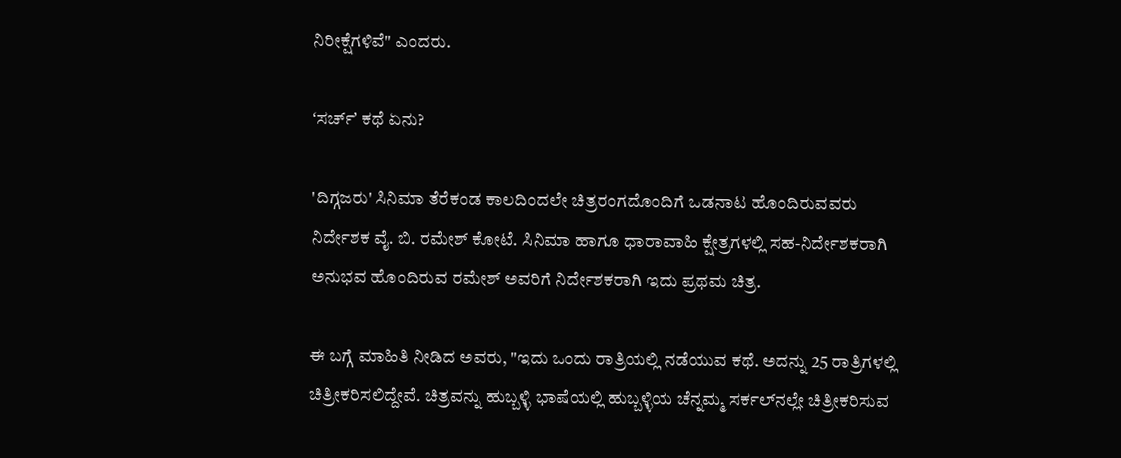ನಿರೀಕ್ಷೆಗಳಿವೆ" ಎಂದರು.

ʻಸರ್ಚ್‌ʼ ಕಥೆ ಏನು?

'ದಿಗ್ಗಜರು' ಸಿನಿಮಾ ತೆರೆಕಂಡ ಕಾಲದಿಂದಲೇ ಚಿತ್ರರಂಗದೊಂದಿಗೆ ಒಡನಾಟ ಹೊಂದಿರುವವರು ನಿರ್ದೇಶಕ ವೈ. ಬಿ. ರಮೇಶ್ ಕೋಟೆ. ಸಿನಿಮಾ ಹಾಗೂ ಧಾರಾವಾಹಿ ಕ್ಷೇತ್ರಗಳಲ್ಲಿ ಸಹ-ನಿರ್ದೇಶಕರಾಗಿ ಅನುಭವ ಹೊಂದಿರುವ ರಮೇಶ್ ಅವರಿಗೆ ನಿರ್ದೇಶಕರಾಗಿ ಇದು ಪ್ರಥಮ ಚಿತ್ರ.

ಈ ಬಗ್ಗೆ ಮಾಹಿತಿ ನೀಡಿದ ಅವರು, "ಇದು ಒಂದು ರಾತ್ರಿಯಲ್ಲಿ ನಡೆಯುವ ಕಥೆ. ಅದನ್ನು 25 ರಾತ್ರಿಗಳಲ್ಲಿ ಚಿತ್ರೀಕರಿಸಲಿದ್ದೇವೆ. ಚಿತ್ರವನ್ನು ಹುಬ್ಬಳ್ಳಿ ಭಾಷೆಯಲ್ಲಿ ಹುಬ್ಬಳ್ಳಿಯ ಚೆನ್ನಮ್ಮ ಸರ್ಕಲ್‌ನಲ್ಲೇ ಚಿತ್ರೀಕರಿಸುವ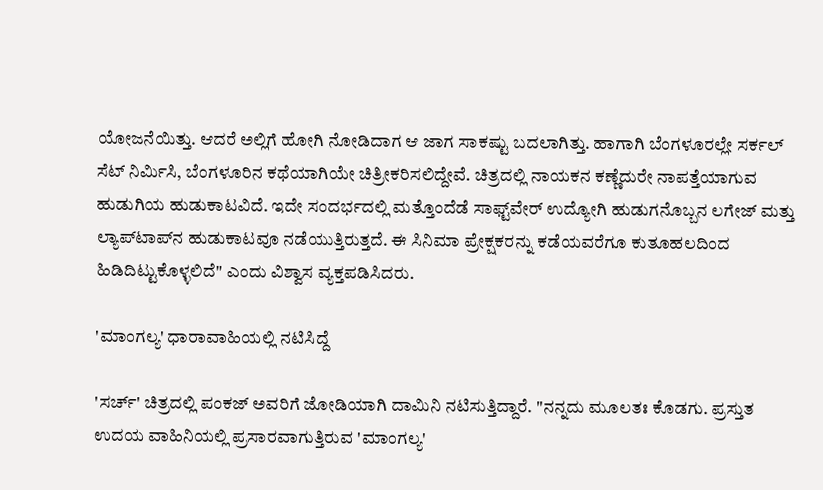ಯೋಜನೆಯಿತ್ತು. ಆದರೆ ಅಲ್ಲಿಗೆ ಹೋಗಿ ನೋಡಿದಾಗ ಆ ಜಾಗ ಸಾಕಷ್ಟು ಬದಲಾಗಿತ್ತು. ಹಾಗಾಗಿ ಬೆಂಗಳೂರಲ್ಲೇ ಸರ್ಕಲ್ ಸೆಟ್ ನಿರ್ಮಿಸಿ, ಬೆಂಗಳೂರಿನ ಕಥೆಯಾಗಿಯೇ ಚಿತ್ರೀಕರಿಸಲಿದ್ದೇವೆ. ಚಿತ್ರದಲ್ಲಿ ನಾಯಕನ ಕಣ್ಣೆದುರೇ ನಾಪತ್ತೆಯಾಗುವ ಹುಡುಗಿಯ ಹುಡುಕಾಟವಿದೆ. ಇದೇ ಸಂದರ್ಭದಲ್ಲಿ ಮತ್ತೊಂದೆಡೆ ಸಾಫ್ಟ್‌ವೇರ್ ಉದ್ಯೋಗಿ ಹುಡುಗನೊಬ್ಬನ ಲಗೇಜ್ ಮತ್ತು ಲ್ಯಾಪ್‌ಟಾಪ್‌ನ ಹುಡುಕಾಟವೂ ನಡೆಯುತ್ತಿರುತ್ತದೆ. ಈ ಸಿನಿಮಾ ಪ್ರೇಕ್ಷಕರನ್ನು ಕಡೆಯವರೆಗೂ ಕುತೂಹಲದಿಂದ ಹಿಡಿದಿಟ್ಟುಕೊಳ್ಳಲಿದೆ" ಎಂದು ವಿಶ್ವಾಸ ವ್ಯಕ್ತಪಡಿಸಿದರು.

'ಮಾಂಗಲ್ಯ' ಧಾರಾವಾಹಿಯಲ್ಲಿ ನಟಿಸಿದ್ದೆ

'ಸರ್ಚ್' ಚಿತ್ರದಲ್ಲಿ ಪಂಕಜ್ ಅವರಿಗೆ ಜೋಡಿಯಾಗಿ ದಾಮಿನಿ ನಟಿಸುತ್ತಿದ್ದಾರೆ. "ನನ್ನದು ಮೂಲತಃ ಕೊಡಗು. ಪ್ರಸ್ತುತ ಉದಯ ವಾಹಿನಿಯಲ್ಲಿ ಪ್ರಸಾರವಾಗುತ್ತಿರುವ 'ಮಾಂಗಲ್ಯ'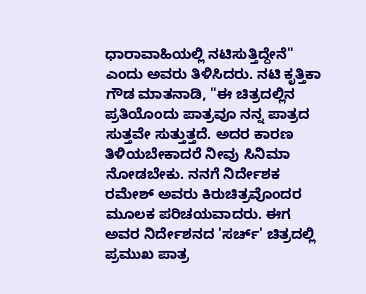ಧಾರಾವಾಹಿಯಲ್ಲಿ ನಟಿಸುತ್ತಿದ್ದೇನೆ" ಎಂದು ಅವರು ತಿಳಿಸಿದರು. ನಟಿ ಕೃತ್ತಿಕಾ ಗೌಡ ಮಾತನಾಡಿ, "ಈ ಚಿತ್ರದಲ್ಲಿನ ಪ್ರತಿಯೊಂದು ಪಾತ್ರವೂ ನನ್ನ ಪಾತ್ರದ ಸುತ್ತವೇ ಸುತ್ತುತ್ತದೆ. ಅದರ ಕಾರಣ ತಿಳಿಯಬೇಕಾದರೆ ನೀವು ಸಿನಿಮಾ ನೋಡಬೇಕು. ನನಗೆ ನಿರ್ದೇಶಕ ರಮೇಶ್ ಅವರು ಕಿರುಚಿತ್ರವೊಂದರ ಮೂಲಕ ಪರಿಚಯವಾದರು. ಈಗ ಅವರ ನಿರ್ದೇಶನದ 'ಸರ್ಚ್' ಚಿತ್ರದಲ್ಲಿ ಪ್ರಮುಖ ಪಾತ್ರ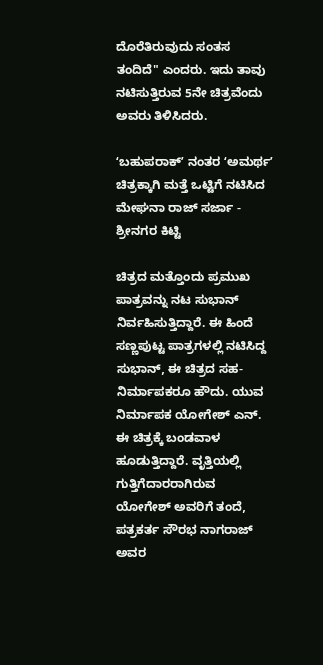ದೊರೆತಿರುವುದು ಸಂತಸ ತಂದಿದೆ" ಎಂದರು. ಇದು ತಾವು ನಟಿಸುತ್ತಿರುವ 5ನೇ ಚಿತ್ರವೆಂದು ಅವರು ತಿಳಿಸಿದರು.

ʻಬಹುಪರಾಕ್‌ʼ ನಂತರ ʻಅಮರ್ಥʼ ಚಿತ್ರಕ್ಕಾಗಿ ಮತ್ತೆ ಒಟ್ಟಿಗೆ ನಟಿಸಿದ ಮೇಘನಾ ರಾಜ್‌ ಸರ್ಜಾ - ಶ್ರೀನಗರ ಕಿಟ್ಟಿ

ಚಿತ್ರದ ಮತ್ತೊಂದು ಪ್ರಮುಖ ಪಾತ್ರವನ್ನು ನಟ ಸುಭಾನ್ ನಿರ್ವಹಿಸುತ್ತಿದ್ದಾರೆ. ಈ ಹಿಂದೆ ಸಣ್ಣಪುಟ್ಟ ಪಾತ್ರಗಳಲ್ಲಿ ನಟಿಸಿದ್ದ ಸುಭಾನ್, ಈ ಚಿತ್ರದ ಸಹ-ನಿರ್ಮಾಪಕರೂ ಹೌದು. ಯುವ ನಿರ್ಮಾಪಕ ಯೋಗೇಶ್ ಎನ್. ಈ ಚಿತ್ರಕ್ಕೆ ಬಂಡವಾಳ ಹೂಡುತ್ತಿದ್ದಾರೆ. ವೃತ್ತಿಯಲ್ಲಿ ಗುತ್ತಿಗೆದಾರರಾಗಿರುವ ಯೋಗೇಶ್ ಅವರಿಗೆ ತಂದೆ, ಪತ್ರಕರ್ತ ಸೌರಭ ನಾಗರಾಜ್ ಅವರ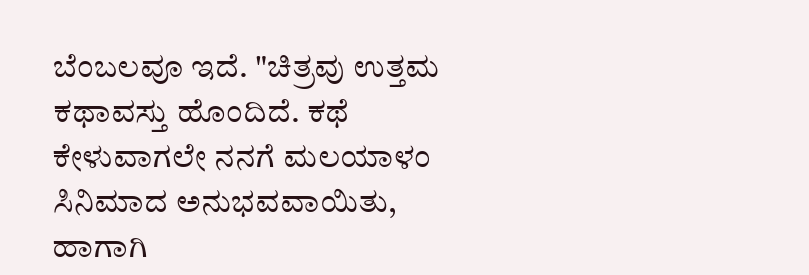ಬೆಂಬಲವೂ ಇದೆ. "ಚಿತ್ರವು ಉತ್ತಮ ಕಥಾವಸ್ತು ಹೊಂದಿದೆ. ಕಥೆ ಕೇಳುವಾಗಲೇ ನನಗೆ ಮಲಯಾಳಂ ಸಿನಿಮಾದ ಅನುಭವವಾಯಿತು, ಹಾಗಾಗಿ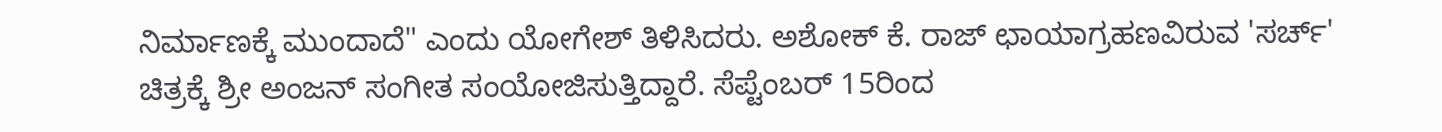ನಿರ್ಮಾಣಕ್ಕೆ ಮುಂದಾದೆ" ಎಂದು ಯೋಗೇಶ್ ತಿಳಿಸಿದರು. ಅಶೋಕ್ ಕೆ. ರಾಜ್ ಛಾಯಾಗ್ರಹಣವಿರುವ 'ಸರ್ಚ್' ಚಿತ್ರಕ್ಕೆ ಶ್ರೀ ಅಂಜನ್ ಸಂಗೀತ ಸಂಯೋಜಿಸುತ್ತಿದ್ದಾರೆ. ಸೆಪ್ಟೆಂಬರ್ 15ರಿಂದ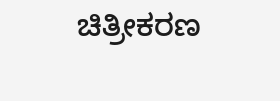ಚಿತ್ರೀಕರಣ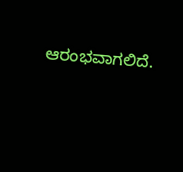ಆರಂಭವಾಗಲಿದೆ.